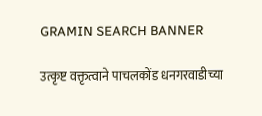GRAMIN SEARCH BANNER

उत्कृष्ट वक्तृत्वाने पाचलकोंड धनगरवाडीच्या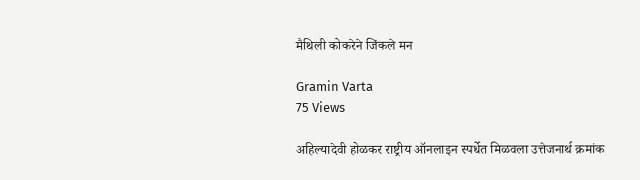मैथिली कोकरेने जिंकले मन

Gramin Varta
75 Views

अहिल्यादेवी होळकर राष्ट्रीय ऑनलाइन स्पर्धेत मिळवला उत्तेजनार्थ क्रमांक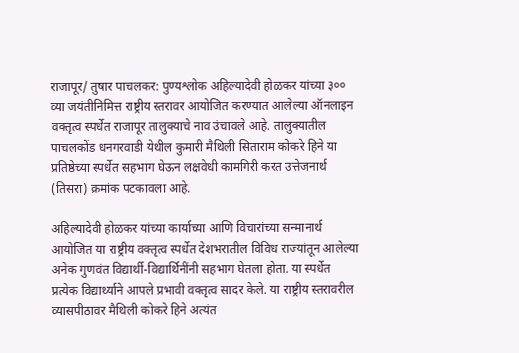राजापूर/ तुषार पाचलकर: पुण्यश्लोक अहिल्यादेवी होळकर यांच्या ३०० व्या जयंतीनिमित्त राष्ट्रीय स्तरावर आयोजित करण्यात आलेल्या ऑनलाइन वक्तृत्व स्पर्धेत राजापूर तालुक्याचे नाव उंचावले आहे. तालुक्यातील पाचलकोंड धनगरवाडी येथील कुमारी मैथिली सिताराम कोकरे हिने या प्रतिष्ठेच्या स्पर्धेत सहभाग घेऊन लक्षवेधी कामगिरी करत उत्तेजनार्थ (तिसरा) क्रमांक पटकावला आहे.

अहिल्यादेवी होळकर यांच्या कार्याच्या आणि विचारांच्या सन्मानार्थ आयोजित या राष्ट्रीय वक्तृत्व स्पर्धेत देशभरातील विविध राज्यांतून आलेल्या अनेक गुणवंत विद्यार्थी-विद्यार्थिनींनी सहभाग घेतला होता. या स्पर्धेत प्रत्येक विद्यार्थ्याने आपले प्रभावी वक्तृत्व सादर केले. या राष्ट्रीय स्तरावरील व्यासपीठावर मैथिली कोकरे हिने अत्यंत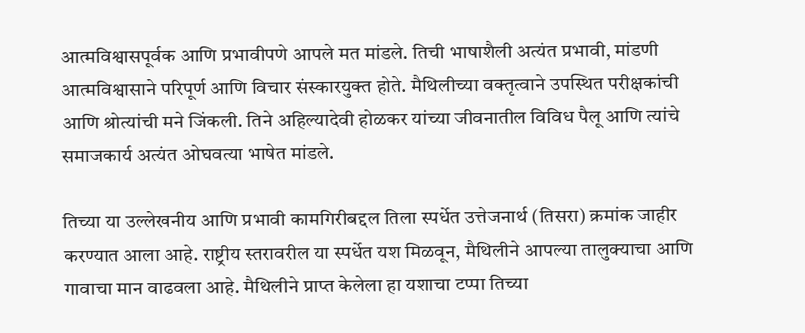आत्मविश्वासपूर्वक आणि प्रभावीपणे आपले मत मांडले. तिची भाषाशैली अत्यंत प्रभावी, मांडणी आत्मविश्वासाने परिपूर्ण आणि विचार संस्कारयुक्त होते. मैथिलीच्या वक्तृत्वाने उपस्थित परीक्षकांची आणि श्रोत्यांची मने जिंकली. तिने अहिल्यादेवी होळकर यांच्या जीवनातील विविध पैलू आणि त्यांचे समाजकार्य अत्यंत ओघवत्या भाषेत मांडले.

तिच्या या उल्लेखनीय आणि प्रभावी कामगिरीबद्दल तिला स्पर्धेत उत्तेजनार्थ (तिसरा) क्रमांक जाहीर करण्यात आला आहे. राष्ट्रीय स्तरावरील या स्पर्धेत यश मिळवून, मैथिलीने आपल्या तालुक्याचा आणि गावाचा मान वाढवला आहे. मैथिलीने प्राप्त केलेला हा यशाचा टप्पा तिच्या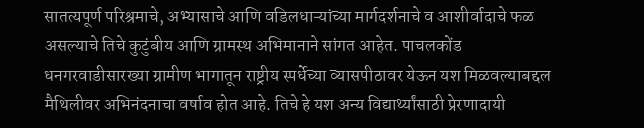सातत्यपूर्ण परिश्रमाचे, अभ्यासाचे आणि वडिलधाऱ्यांच्या मार्गदर्शनाचे व आशीर्वादाचे फळ असल्याचे तिचे कुटुंबीय आणि ग्रामस्थ अभिमानाने सांगत आहेत. पाचलकोंड धनगरवाडीसारख्या ग्रामीण भागातून राष्ट्रीय स्पर्धेच्या व्यासपीठावर येऊन यश मिळवल्याबद्दल मैथिलीवर अभिनंदनाचा वर्षाव होत आहे. तिचे हे यश अन्य विद्यार्थ्यांसाठी प्रेरणादायी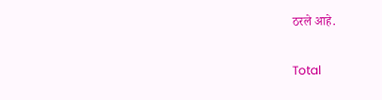ठरले आहे.

Total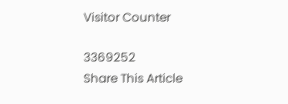Visitor Counter

3369252
Share This Article